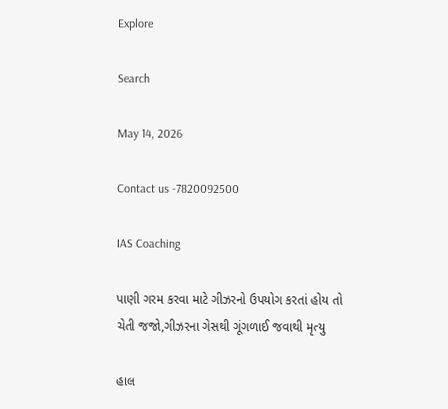Explore

Search

May 14, 2026

Contact us -7820092500

IAS Coaching

પાણી ગરમ કરવા માટે ગીઝરનો ઉપયોગ કરતાં હોય તો ચેતી જજો,ગીઝરના ગેસથી ગૂંગળાઈ જવાથી મૃત્યુ

હાલ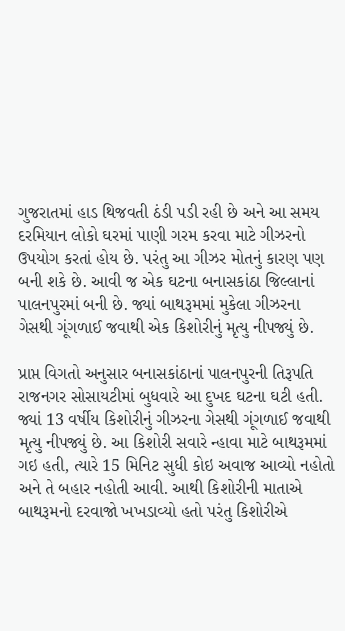ગુજરાતમાં હાડ થિજવતી ઠંડી પડી રહી છે અને આ સમય દરમિયાન લોકો ઘરમાં પાણી ગરમ કરવા માટે ગીઝરનો ઉપયોગ કરતાં હોય છે. પરંતુ આ ગીઝર મોતનું કારણ પણ બની શકે છે. આવી જ એક ઘટના બનાસકાંઠા જિલ્લાનાં પાલનપુરમાં બની છે. જ્યાં બાથરૂમમાં મુકેલા ગીઝરના ગેસથી ગૂંગળાઈ જવાથી એક કિશોરીનું મૃત્યુ નીપજ્યું છે.

પ્રાપ્ત વિગતો અનુસાર બનાસકાંઠાનાં પાલનપુરની તિરૂપતિ રાજનગર સોસાયટીમાં બુધવારે આ દુખદ ઘટના ઘટી હતી. જ્યાં 13 વર્ષીય કિશોરીનું ગીઝરના ગેસથી ગૂંગળાઈ જવાથી મૃત્યુ નીપજ્યું છે. આ કિશોરી સવારે ન્હાવા માટે બાથરૂમમાં ગઇ હતી, ત્યારે 15 મિનિટ સુધી કોઇ અવાજ આવ્યો નહોતો અને તે બહાર નહોતી આવી. આથી કિશોરીની માતાએ બાથરૂમનો દરવાજો ખખડાવ્યો હતો પરંતુ કિશોરીએ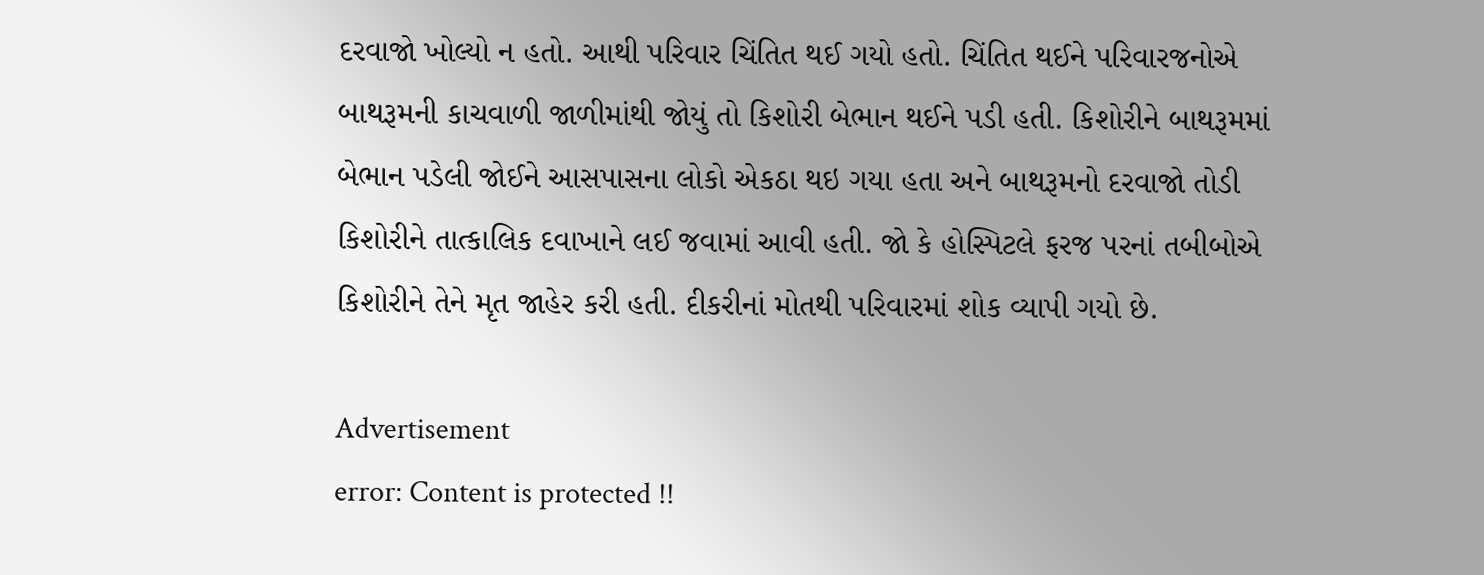દરવાજો ખોલ્યો ન હતો. આથી પરિવાર ચિંતિત થઈ ગયો હતો. ચિંતિત થઈને પરિવારજનોએ બાથરૂમની કાચવાળી જાળીમાંથી જોયું તો કિશોરી બેભાન થઈને પડી હતી. કિશોરીને બાથરૂમમાં બેભાન પડેલી જોઈને આસપાસના લોકો એકઠા થઇ ગયા હતા અને બાથરૂમનો દરવાજો તોડી કિશોરીને તાત્કાલિક દવાખાને લઈ જવામાં આવી હતી. જો કે હોસ્પિટલે ફરજ પરનાં તબીબોએ કિશોરીને તેને મૃત જાહેર કરી હતી. દીકરીનાં મોતથી પરિવારમાં શોક વ્યાપી ગયો છે.

Advertisement
error: Content is protected !!